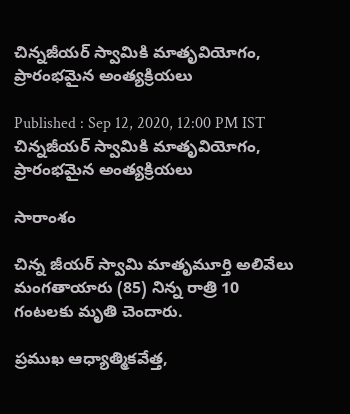చిన్నజీయర్ స్వామికి మాతృవియోగం, ప్రారంభమైన అంత్యక్రియలు

Published : Sep 12, 2020, 12:00 PM IST
చిన్నజీయర్ స్వామికి మాతృవియోగం, ప్రారంభమైన అంత్యక్రియలు

సారాంశం

చిన్న జీయర్ స్వామి మాతృమూర్తి అలివేలు మంగతాయారు (85) నిన్న రాత్రి 10 గంటలకు మృతి చెందారు.

ప్రముఖ ఆధ్యాత్మికవేత్త,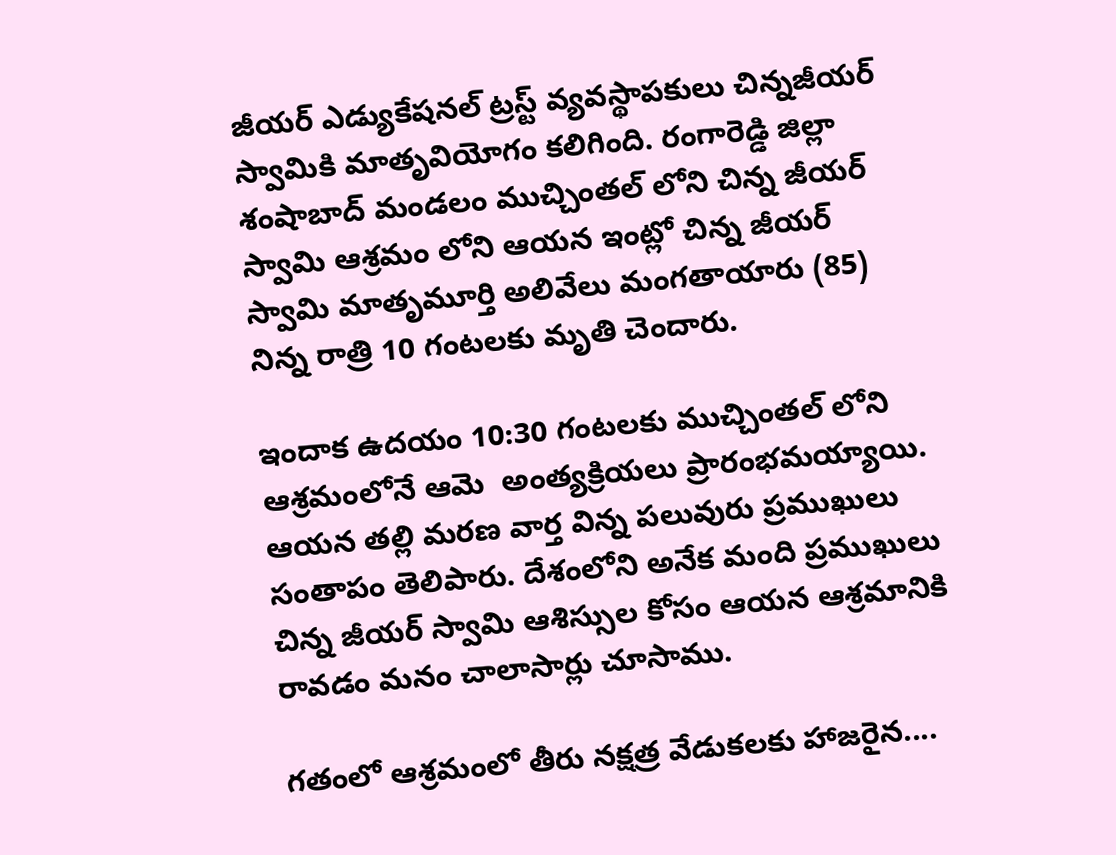జీయర్ ఎడ్యుకేషనల్ ట్రస్ట్ వ్యవస్థాపకులు చిన్నజీయర్ స్వామికి మాతృవియోగం కలిగింది. రంగారెడ్డి జిల్లా శంషాబాద్ మండలం ముచ్చింతల్ లోని చిన్న జీయర్ స్వామి ఆశ్రమం లోని ఆయన ఇంట్లో చిన్న జీయర్ స్వామి మాతృమూర్తి అలివేలు మంగతాయారు (85) నిన్న రాత్రి 10 గంటలకు మృతి చెందారు.

ఇందాక ఉదయం 10:30 గంటలకు ముచ్చింతల్ లోని ఆశ్రమంలోనే ఆమె  అంత్యక్రియలు ప్రారంభమయ్యాయి. ఆయన తల్లి మరణ వార్త విన్న పలువురు ప్రముఖులు సంతాపం తెలిపారు. దేశంలోని అనేక మంది ప్రముఖులు చిన్న జీయర్ స్వామి ఆశిస్సుల కోసం ఆయన ఆశ్రమానికి రావడం మనం చాలాసార్లు చూసాము.

గతంలో ఆశ్రమంలో తీరు నక్షత్ర వేడుకలకు హాజరైన....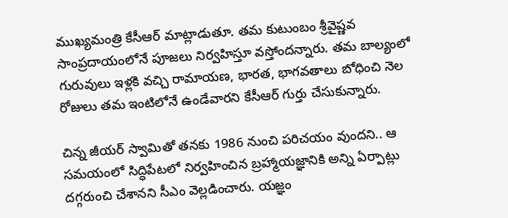ముఖ్యమంత్రి కేసీఆర్ మాట్లాడుతూ. తమ కుటుంబం శ్రీవైష్ణవ సాంప్రదాయంలోనే పూజలు నిర్వహిస్తూ వస్తోందన్నారు. తమ బాల్యంలో గురువులు ఇళ్లకి వచ్చి రామాయణ, భారత, భాగవతాలు బోధించి నెల రోజులు తమ ఇంటిలోనే ఉండేవారని కేసీఆర్ గుర్తు చేసుకున్నారు.

చిన్న జీయర్ స్వామితో తనకు 1986 నుంచి పరిచయం వుందని.. ఆ సమయంలో సిద్ధిపేటలో నిర్వహించిన బ్రహ్మాయజ్ఞానికి అన్ని ఏర్పాట్లు దగ్గరుంచి చేశానని సీఎం వెల్లడించారు. యజ్ఞం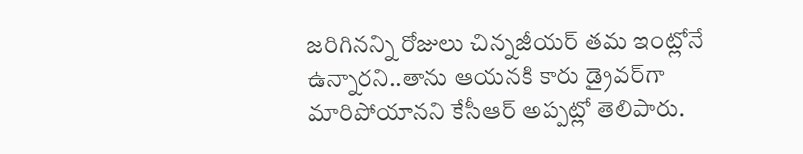జరిగినన్ని రోజులు చిన్నజీయర్ తమ ఇంట్లోనే ఉన్నారని..తాను ఆయనకి కారు డ్రైవర్‌గా మారిపోయానని కేసీఆర్ అప్పట్లో తెలిపారు.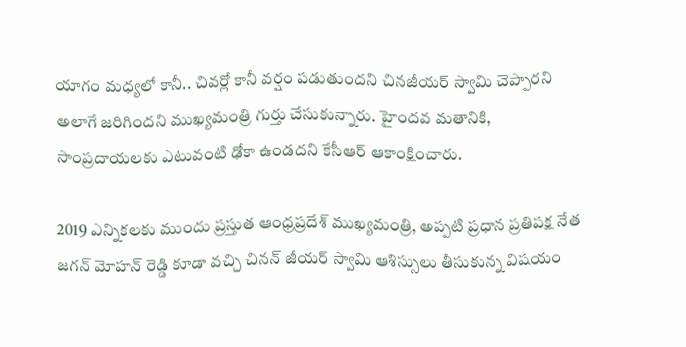యాగం మధ్యలో కానీ.. చివర్లో కానీ వర్షం పడుతుందని చినజీయర్ స్వామి చెప్పారని అలాగే జరిగిందని ముఖ్యమంత్రి గుర్తు చేసుకున్నారు. హైందవ మతానికి, సాంప్రదాయలకు ఎటువంటి ఢోకా ఉండదని కేసీఆర్ ఆకాంక్షించారు.

2019 ఎన్నికలకు ముందు ప్రస్తుత ఆంధ్రప్రదేశ్ ముఖ్యమంత్రి, అప్పటి ప్రధాన ప్రతిపక్ష నేత జగన్ మోహన్ రెడ్డి కూడా వచ్చి చినన్ జీయర్ స్వామి ఆశిస్సులు తీసుకున్న విషయం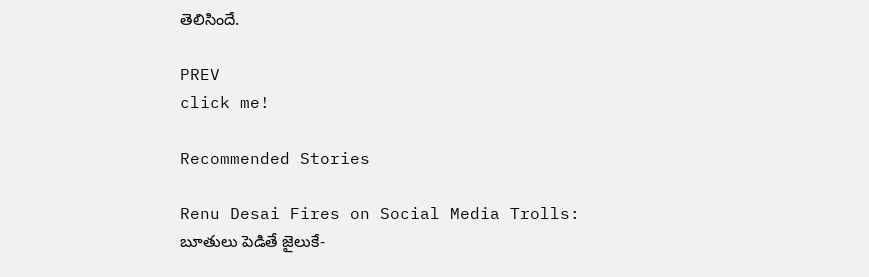తెలిసిందే.

PREV
click me!

Recommended Stories

Renu Desai Fires on Social Media Trolls: బూతులు పెడితే జైలుకే-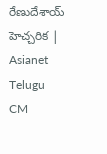రేణుదేశాయ్ హెచ్చరిక | Asianet Telugu
CM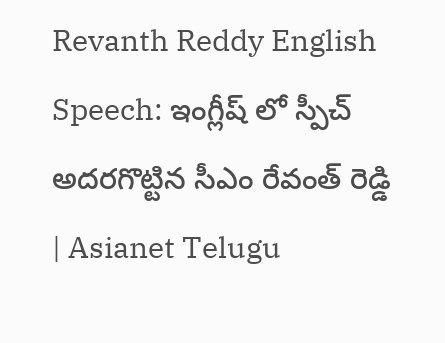Revanth Reddy English Speech: ఇంగ్లీష్ లో స్పీచ్ అదరగొట్టిన సీఎం రేవంత్ రెడ్డి | Asianet Telugu